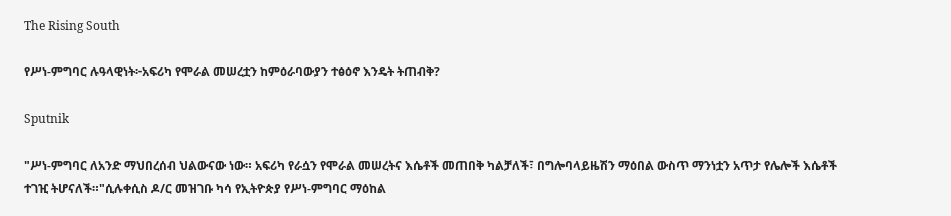The Rising South

የሥነ-ምግባር ሉዓላዊነት፦አፍሪካ የሞራል መሠረቷን ከምዕራባውያን ተፅዕኖ እንዴት ትጠብቅ?

Sputnik

"ሥነ-ምግባር ለአንድ ማህበረሰብ ህልውናው ነው። አፍሪካ የራሷን የሞራል መሠረትና እሴቶች መጠበቅ ካልቻለች፣ በግሎባላይዜሽን ማዕበል ውስጥ ማንነቷን አጥታ የሌሎች እሴቶች ተገዢ ትሆናለች።"ሲሉቀሲስ ዶ/ር መዝገቡ ካሳ የኢትዮጵያ የሥነ-ምግባር ማዕከል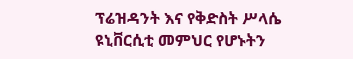ፕሬዝዳንት እና የቅድስት ሥላሴ ዩኒቨርሲቲ መምህር የሆኑትን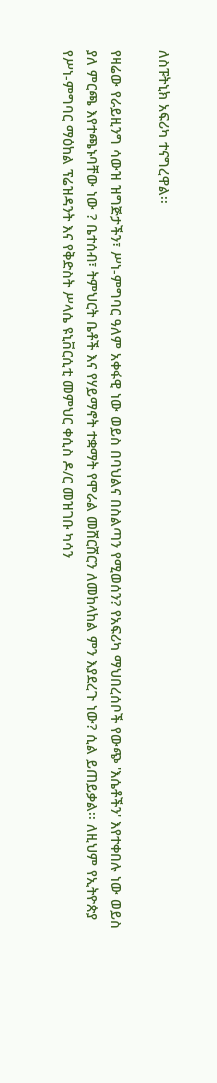ለስፑትኒክ አፍሪካ ተናግረዋል፡፡

የዛሬው የራይዚንግ ሳውዝ ዝግጅታችን፣ ሥነ-ምግባር ዓለም አቀፋዊ ነው ወይስ በባህልና በስልጣን የሚወሰን? የአፍሪካ ማህበረሰቦች የውጭ 'እሴቶችን' እየተቀበሉ ነው ወይስ ያለ ምርጫ እየተጫኑባቸው ነው ? ቤተሰብ፣ ትምህርት ቤቶች እና የሃይማኖት ተቋማት የሞራል መሸርሸርን ለመከላከል ምን እያደረጉ ነው? ሲል ይጠይቃል፡፡ ለዚህም የኢትዮጵያ የሥነ-ምግባር ማዕከል ፕሬዝዳንት እና የቅድስት ሥላሴ ዩኒቨርሲቲ መምህር ቀሲስ ዶ/ር መዝገቡ ካሳን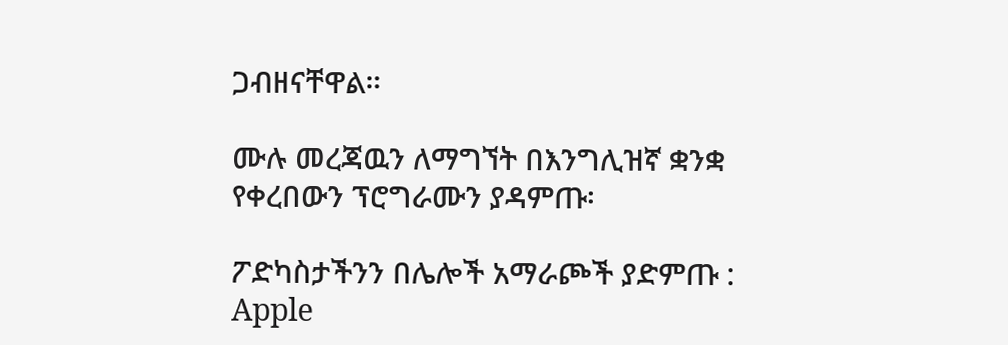ጋብዘናቸዋል።

ሙሉ መረጃዉን ለማግኘት በእንግሊዝኛ ቋንቋ የቀረበውን ፕሮግራሙን ያዳምጡ፡

ፖድካስታችንን በሌሎች አማራጮች ያድምጡ : Apple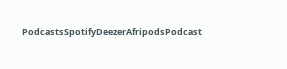PodcastsSpotifyDeezerAfripodsPodcast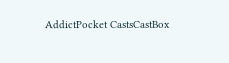AddictPocket CastsCastBox